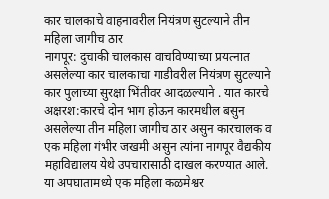कार चालकाचे वाहनावरील नियंत्रण सुटल्याने तीन महिला जागीच ठार
नागपूर: दुचाकी चालकास वाचविण्याच्या प्रयत्नात असलेल्या कार चालकाचा गाडीवरील नियंत्रण सुटल्याने कार पुलाच्या सुरक्षा भिंतीवर आदळल्याने . यात कारचे अक्षरश:कारचे दोन भाग होऊन कारमधील बसुन असलेल्या तीन महिला जागीच ठार असुन कारचालक व एक महिला गंभीर जखमी असुन त्यांना नागपूर वैद्यकीय महाविद्यालय येथे उपचारासाठी दाखल करण्यात आले.
या अपघातामध्ये एक महिला कळमेश्वर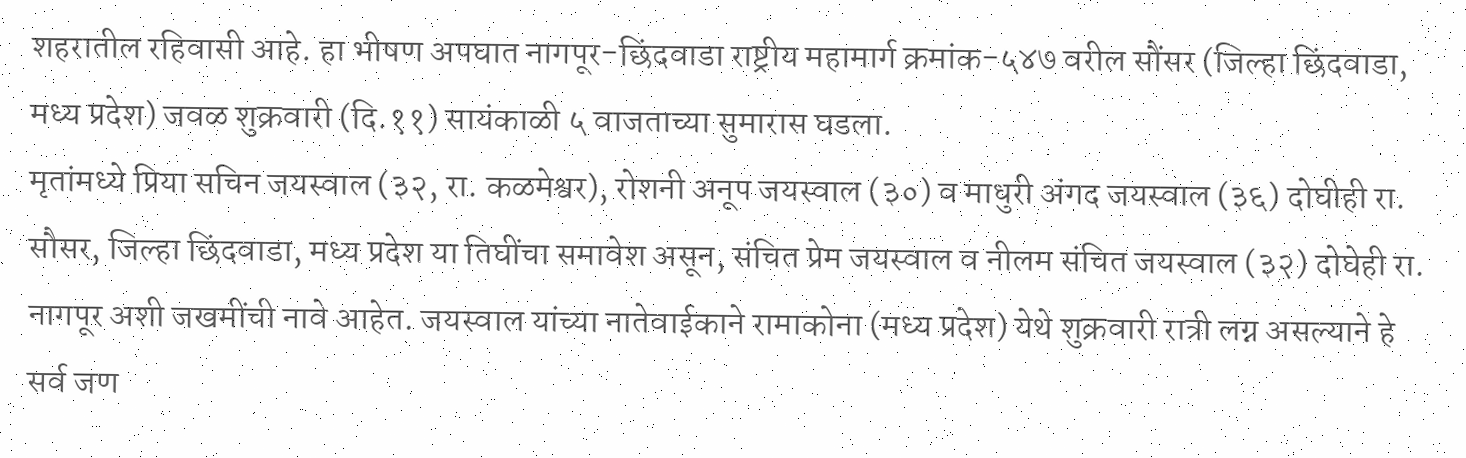शहरातील रहिवासी आहे. हा भीषण अपघात नागपूर-छिंदवाडा राष्ट्रीय महामार्ग क्रमांक-५४७ वरील सौंसर (जिल्हा छिंदवाडा, मध्य प्रदेश) जवळ शुक्रवारी (दि.११) सायंकाळी ५ वाजताच्या सुमारास घडला.
मृतांमध्ये प्रिया सचिन जयस्वाल (३२, रा. कळमेश्वर), रोशनी अनूप जयस्वाल (३०) व माधुरी अंगद जयस्वाल (३६) दोघीही रा. सौसर, जिल्हा छिंदवाडा, मध्य प्रदेश या तिघींचा समावेश असून, संचित प्रेम जयस्वाल व नीलम संचित जयस्वाल (३२) दोघेही रा. नागपूर अशी जखमींची नावे आहेत. जयस्वाल यांच्या नातेवाईकाने रामाकोना (मध्य प्रदेश) येथे शुक्रवारी रात्री लग्न असल्याने हे सर्व जण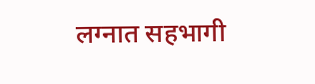लग्नात सहभागी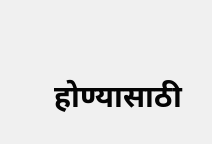होण्यासाठी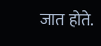जात होते.